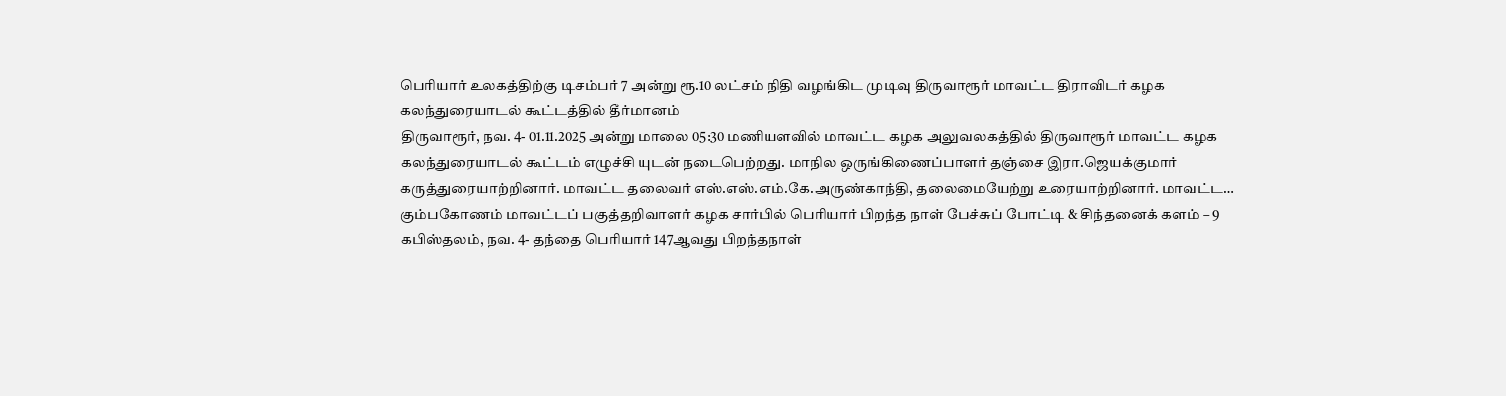பெரியார் உலகத்திற்கு டிசம்பர் 7 அன்று ரூ.10 லட்சம் நிதி வழங்கிட முடிவு திருவாரூர் மாவட்ட திராவிடர் கழக கலந்துரையாடல் கூட்டத்தில் தீர்மானம்
திருவாரூர், நவ. 4- 01.11.2025 அன்று மாலை 05:30 மணியளவில் மாவட்ட கழக அலுவலகத்தில் திருவாரூர் மாவட்ட கழக கலந்துரையாடல் கூட்டம் எழுச்சி யுடன் நடைபெற்றது. மாநில ஒருங்கிணைப்பாளர் தஞ்சை இரா.ஜெயக்குமார் கருத்துரையாற்றினார். மாவட்ட தலைவர் எஸ்.எஸ்.எம்.கே.அருண்காந்தி, தலைமையேற்று உரையாற்றினார். மாவட்ட…
கும்பகோணம் மாவட்டப் பகுத்தறிவாளர் கழக சார்பில் பெரியார் பிறந்த நாள் பேச்சுப் போட்டி & சிந்தனைக் களம் – 9
கபிஸ்தலம், நவ. 4- தந்தை பெரியார் 147ஆவது பிறந்தநாள்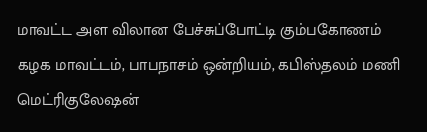மாவட்ட அள விலான பேச்சுப்போட்டி கும்பகோணம் கழக மாவட்டம், பாபநாசம் ஒன்றியம், கபிஸ்தலம் மணி மெட்ரிகுலேஷன்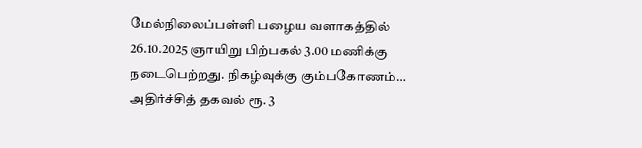மேல்நிலைப்பள்ளி பழைய வளாகத்தில் 26.10.2025 ஞாயிறு பிற்பகல் 3.00 மணிக்கு நடைபெற்றது. நிகழ்வுக்கு கும்பகோணம்…
அதிர்ச்சித் தகவல் ரூ. 3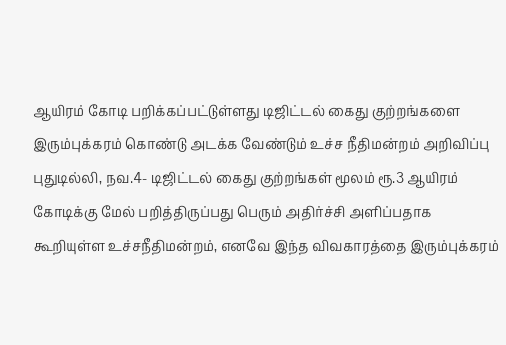ஆயிரம் கோடி பறிக்கப்பட்டுள்ளது டிஜிட்டல் கைது குற்றங்களை இரும்புக்கரம் கொண்டு அடக்க வேண்டும் உச்ச நீதிமன்றம் அறிவிப்பு
புதுடில்லி, நவ.4- டிஜிட்டல் கைது குற்றங்கள் மூலம் ரூ.3 ஆயிரம் கோடிக்கு மேல் பறித்திருப்பது பெரும் அதிர்ச்சி அளிப்பதாக கூறியுள்ள உச்சநீதிமன்றம், எனவே இந்த விவகாரத்தை இரும்புக்கரம்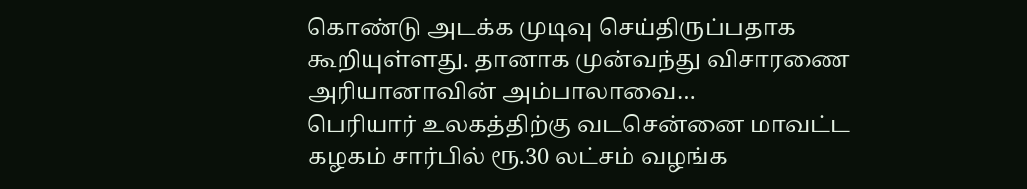கொண்டு அடக்க முடிவு செய்திருப்பதாக கூறியுள்ளது. தானாக முன்வந்து விசாரணை அரியானாவின் அம்பாலாவை…
பெரியார் உலகத்திற்கு வடசென்னை மாவட்ட கழகம் சார்பில் ரூ.30 லட்சம் வழங்க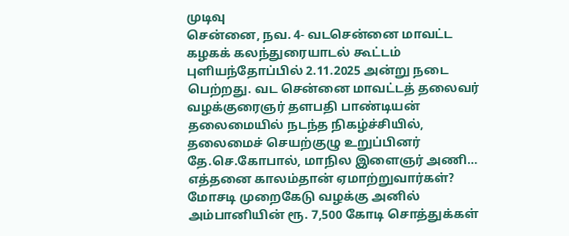முடிவு
சென்னை, நவ. 4- வடசென்னை மாவட்ட கழகக் கலந்துரையாடல் கூட்டம் புளியந்தோப்பில் 2.11.2025 அன்று நடை பெற்றது. வட சென்னை மாவட்டத் தலைவர் வழக்குரைஞர் தளபதி பாண்டியன் தலைமையில் நடந்த நிகழ்ச்சியில், தலைமைச் செயற்குழு உறுப்பினர் தே.செ.கோபால், மாநில இளைஞர் அணி…
எத்தனை காலம்தான் ஏமாற்றுவார்கள்? மோசடி முறைகேடு வழக்கு அனில் அம்பானியின் ரூ. 7,500 கோடி சொத்துக்கள்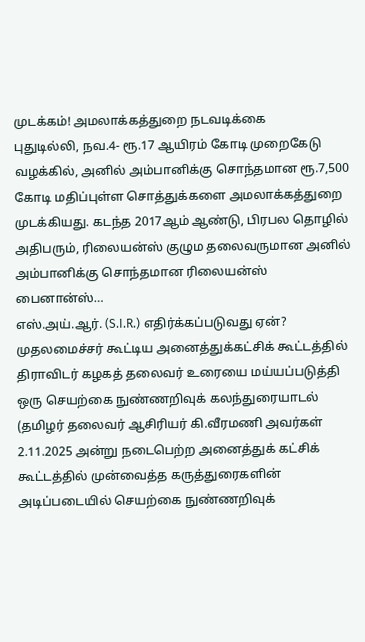முடக்கம்! அமலாக்கத்துறை நடவடிக்கை
புதுடில்லி, நவ.4- ரூ.17 ஆயிரம் கோடி முறைகேடு வழக்கில், அனில் அம்பானிக்கு சொந்தமான ரூ.7,500 கோடி மதிப்புள்ள சொத்துக்களை அமலாக்கத்துறை முடக்கியது. கடந்த 2017ஆம் ஆண்டு, பிரபல தொழில் அதிபரும், ரிலையன்ஸ் குழும தலைவருமான அனில் அம்பானிக்கு சொந்தமான ரிலையன்ஸ் பைனான்ஸ்…
எஸ்.அய்.ஆர். (S.I.R.) எதிர்க்கப்படுவது ஏன்?
முதலமைச்சர் கூட்டிய அனைத்துக்கட்சிக் கூட்டத்தில் திராவிடர் கழகத் தலைவர் உரையை மய்யப்படுத்தி ஒரு செயற்கை நுண்ணறிவுக் கலந்துரையாடல் (தமிழர் தலைவர் ஆசிரியர் கி.வீரமணி அவர்கள் 2.11.2025 அன்று நடைபெற்ற அனைத்துக் கட்சிக் கூட்டத்தில் முன்வைத்த கருத்துரைகளின் அடிப்படையில் செயற்கை நுண்ணறிவுக்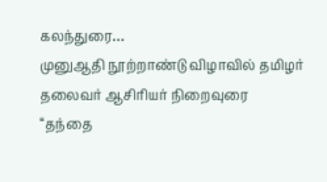கலந்துரை…
முனுஆதி நூற்றாண்டு விழாவில் தமிழர் தலைவர் ஆசிரியர் நிறைவுரை
‘‘தந்தை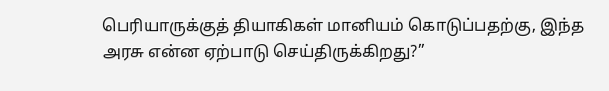பெரியாருக்குத் தியாகிகள் மானியம் கொடுப்பதற்கு, இந்த அரசு என்ன ஏற்பாடு செய்திருக்கிறது?’’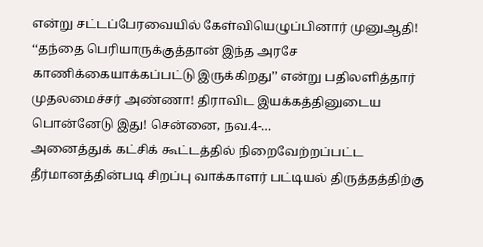என்று சட்டப்பேரவையில் கேள்வியெழுப்பினார் முனுஆதி! ‘‘தந்தை பெரியாருக்குத்தான் இந்த அரசே காணிக்கையாக்கப்பட்டு இருக்கிறது’’ என்று பதிலளித்தார் முதலமைச்சர் அண்ணா! திராவிட இயக்கத்தினுடைய பொன்னேடு இது! சென்னை, நவ.4-…
அனைத்துக் கட்சிக் கூட்டத்தில் நிறைவேற்றப்பட்ட தீர்மானத்தின்படி சிறப்பு வாக்காளர் பட்டியல் திருத்தத்திற்கு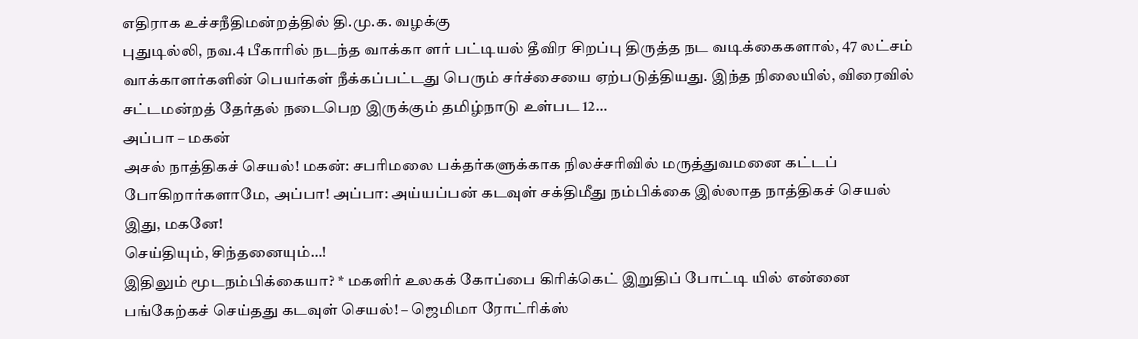எதிராக உச்சநீதிமன்றத்தில் தி.மு.க. வழக்கு
புதுடில்லி, நவ.4 பீகாரில் நடந்த வாக்கா ளர் பட்டியல் தீவிர சிறப்பு திருத்த நட வடிக்கைகளால், 47 லட்சம் வாக்காளர்களின் பெயர்கள் நீக்கப்பட்டது பெரும் சர்ச்சையை ஏற்படுத்தியது. இந்த நிலையில், விரைவில் சட்டமன்றத் தேர்தல் நடைபெற இருக்கும் தமிழ்நாடு உள்பட 12…
அப்பா – மகன்
அசல் நாத்திகச் செயல்! மகன்: சபரிமலை பக்தர்களுக்காக நிலச்சரிவில் மருத்துவமனை கட்டப் போகிறார்களாமே, அப்பா! அப்பா: அய்யப்பன் கடவுள் சக்திமீது நம்பிக்கை இல்லாத நாத்திகச் செயல் இது, மகனே!
செய்தியும், சிந்தனையும்…!
இதிலும் மூடநம்பிக்கையா? * மகளிர் உலகக் கோப்பை கிரிக்கெட் இறுதிப் போட்டி யில் என்னை பங்கேற்கச் செய்தது கடவுள் செயல்! – ஜெமிமா ரோட்ரிக்ஸ்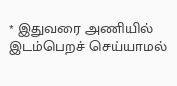* இதுவரை அணியில் இடம்பெறச் செய்யாமல்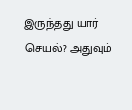இருந்தது யார் செயல்? அதுவும்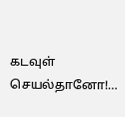கடவுள் செயல்தானோ!…